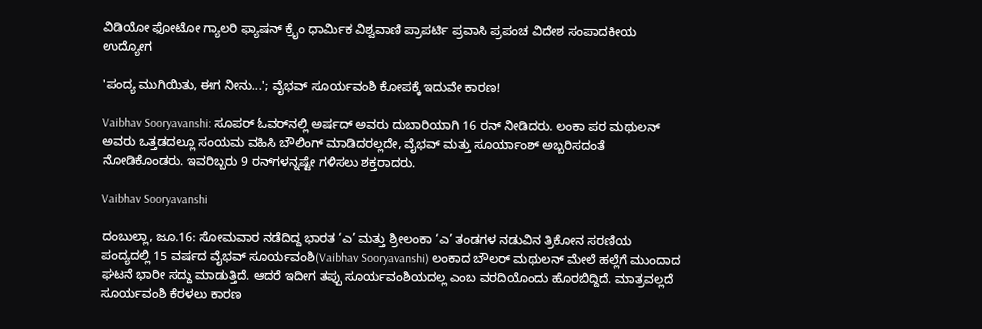ವಿಡಿಯೋ ಫೋಟೋ ಗ್ಯಾಲರಿ ಫ್ಯಾಷನ್ ಕ್ರೈಂ ಧಾರ್ಮಿಕ ವಿಶ್ವವಾಣಿ ಪ್ರಾಪರ್ಟಿ ಪ್ರವಾಸಿ ಪ್ರಪಂಚ ವಿದೇಶ ಸಂಪಾದಕೀಯ ಉದ್ಯೋಗ

'ಪಂದ್ಯ ಮುಗಿಯಿತು, ಈಗ ನೀನು...'; ವೈಭವ್ ಸೂರ್ಯವಂಶಿ ಕೋಪಕ್ಕೆ ಇದುವೇ ಕಾರಣ!

Vaibhav Sooryavanshi: ಸೂಪರ್‌ ಓವರ್‌ನಲ್ಲಿ ಅರ್ಷದ್‌ ಅವರು ದುಬಾರಿಯಾಗಿ 16 ರನ್ ನೀಡಿದರು. ಲಂಕಾ ಪರ ಮಥುಲನ್ ಅವರು ಒತ್ತಡದಲ್ಲೂ ಸಂಯಮ ವಹಿಸಿ ಬೌಲಿಂಗ್‌ ಮಾಡಿದರಲ್ಲದೇ, ವೈಭವ್ ಮತ್ತು ಸೂರ್ಯಾಂಶ್ ಅಬ್ಬರಿಸದಂತೆ ನೋಡಿಕೊಂಡರು. ಇವರಿಬ್ಬರು 9 ರನ್‌ಗಳನ್ನಷ್ಟೇ ಗಳಿಸಲು ಶಕ್ತರಾದರು.

Vaibhav Sooryavanshi

ದಂಬುಲ್ಲಾ, ಜೂ.16: ಸೋಮವಾರ ನಡೆದಿದ್ದ ಭಾರತ ‘ಎ’ ಮತ್ತು ಶ್ರೀಲಂಕಾ ‘ಎ’ ತಂಡಗಳ ನಡುವಿನ ತ್ರಿಕೋನ ಸರಣಿಯ ಪಂದ್ಯದಲ್ಲಿ 15 ವರ್ಷದ ವೈಭವ್ ಸೂರ್ಯವಂಶಿ(Vaibhav Sooryavanshi) ಲಂಕಾದ ಬೌಲರ್ ಮಥುಲನ್ ಮೇಲೆ ಹಲ್ಲೆಗೆ ಮುಂದಾದ ಘಟನೆ ಭಾರೀ ಸದ್ದು ಮಾಡುತ್ತಿದೆ. ಆದರೆ ಇದೀಗ ತಪ್ಪು ಸೂರ್ಯವಂಶಿಯದಲ್ಲ ಎಂಬ ವರದಿಯೊಂದು ಹೊರಬಿದ್ದಿದೆ. ಮಾತ್ರವಲ್ಲದೆ ಸೂರ್ಯವಂಶಿ ಕೆರಳಲು ಕಾರಣ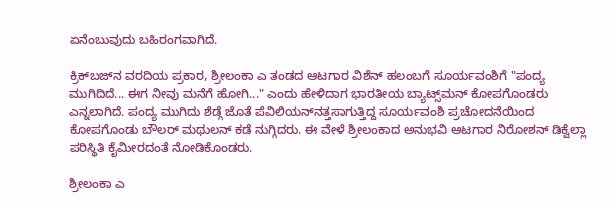ಏನೆಂಬುವುದು ಬಹಿರಂಗವಾಗಿದೆ.

ಕ್ರಿಕ್‌ಬಜ್‌ನ ವರದಿಯ ಪ್ರಕಾರ, ಶ್ರೀಲಂಕಾ ಎ ತಂಡದ ಆಟಗಾರ ವಿಶೆನ್ ಹಲಂಬಗೆ ಸೂರ್ಯವಂಶಿಗೆ "ಪಂದ್ಯ ಮುಗಿದಿದೆ... ಈಗ ನೀವು ಮನೆಗೆ ಹೋಗಿ..." ಎಂದು ಹೇಳಿದಾಗ ಭಾರತೀಯ ಬ್ಯಾಟ್ಸ್‌ಮನ್ ಕೋಪಗೊಂಡರು ಎನ್ನಲಾಗಿದೆ. ಪಂದ್ಯ ಮುಗಿದು ಶೆಡ್ಗೆ ಜೊತೆ ಪೆವಿಲಿಯನ್‌ನತ್ತಸಾಗುತ್ತಿದ್ದ ಸೂರ್ಯವಂಶಿ ಪ್ರಚೋದನೆಯಿಂದ ಕೋಪಗೊಂಡು ಬೌಲರ್ ಮಥುಲನ್ ಕಡೆ ನುಗ್ಗಿದರು. ಈ ವೇಳೆ ಶ್ರೀಲಂಕಾದ ಅನುಭವಿ ಆಟಗಾರ ನಿರೋಶನ್ ಡಿಕ್ವೆಲ್ಲಾ ಪರಿಸ್ಥಿತಿ ಕೈಮೀರದಂತೆ ನೋಡಿಕೊಂಡರು.

ಶ್ರೀಲಂಕಾ ಎ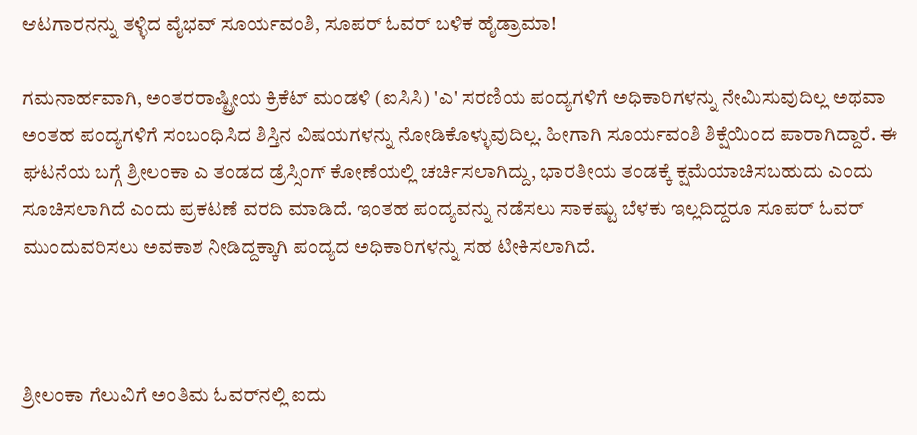ಆಟಗಾರನನ್ನು ತಳ್ಳಿದ ವೈಭವ್‌ ಸೂರ್ಯವಂಶಿ, ಸೂಪರ್‌ ಓವರ್‌ ಬಳಿಕ ಹೈಡ್ರಾಮಾ!

ಗಮನಾರ್ಹವಾಗಿ, ಅಂತರರಾಷ್ಟ್ರೀಯ ಕ್ರಿಕೆಟ್ ಮಂಡಳಿ (ಐಸಿಸಿ) 'ಎ' ಸರಣಿಯ ಪಂದ್ಯಗಳಿಗೆ ಅಧಿಕಾರಿಗಳನ್ನು ನೇಮಿಸುವುದಿಲ್ಲ ಅಥವಾ ಅಂತಹ ಪಂದ್ಯಗಳಿಗೆ ಸಂಬಂಧಿಸಿದ ಶಿಸ್ತಿನ ವಿಷಯಗಳನ್ನು ನೋಡಿಕೊಳ್ಳುವುದಿಲ್ಲ. ಹೀಗಾಗಿ ಸೂರ್ಯವಂಶಿ ಶಿಕ್ಷೆಯಿಂದ ಪಾರಾಗಿದ್ದಾರೆ. ಈ ಘಟನೆಯ ಬಗ್ಗೆ ಶ್ರೀಲಂಕಾ ಎ ತಂಡದ ಡ್ರೆಸ್ಸಿಂಗ್ ಕೋಣೆಯಲ್ಲಿ ಚರ್ಚಿಸಲಾಗಿದ್ದು, ಭಾರತೀಯ ತಂಡಕ್ಕೆ ಕ್ಷಮೆಯಾಚಿಸಬಹುದು ಎಂದು ಸೂಚಿಸಲಾಗಿದೆ ಎಂದು ಪ್ರಕಟಣೆ ವರದಿ ಮಾಡಿದೆ. ಇಂತಹ ಪಂದ್ಯವನ್ನು ನಡೆಸಲು ಸಾಕಷ್ಟು ಬೆಳಕು ಇಲ್ಲದಿದ್ದರೂ ಸೂಪರ್ ಓವರ್ ಮುಂದುವರಿಸಲು ಅವಕಾಶ ನೀಡಿದ್ದಕ್ಕಾಗಿ ಪಂದ್ಯದ ಅಧಿಕಾರಿಗಳನ್ನು ಸಹ ಟೀಕಿಸಲಾಗಿದೆ.



ಶ್ರೀಲಂಕಾ ಗೆಲುವಿಗೆ ಅಂತಿಮ ಓವರ್‌ನಲ್ಲಿ ಐದು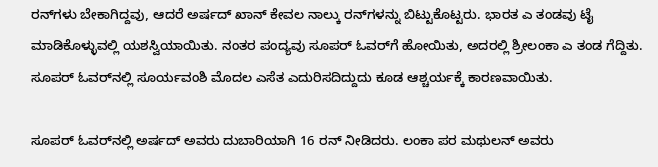ರನ್‌ಗಳು ಬೇಕಾಗಿದ್ದವು, ಆದರೆ ಅರ್ಷದ್ ಖಾನ್ ಕೇವಲ ನಾಲ್ಕು ರನ್‌ಗಳನ್ನು ಬಿಟ್ಟುಕೊಟ್ಟರು. ಭಾರತ ಎ ತಂಡವು ಟೈ ಮಾಡಿಕೊಳ್ಳುವಲ್ಲಿ ಯಶಸ್ವಿಯಾಯಿತು. ನಂತರ ಪಂದ್ಯವು ಸೂಪರ್ ಓವರ್‌ಗೆ ಹೋಯಿತು, ಅದರಲ್ಲಿ ಶ್ರೀಲಂಕಾ ಎ ತಂಡ ಗೆದ್ದಿತು. ಸೂಪರ್‌ ಓವರ್‌ನಲ್ಲಿ ಸೂರ್ಯವಂಶಿ ಮೊದಲ ಎಸೆತ ಎದುರಿಸದಿದ್ದುದು ಕೂಡ ಆಶ್ಚರ್ಯಕ್ಕೆ ಕಾರಣವಾಯಿತು.

ಸೂಪರ್‌ ಓವರ್‌ನಲ್ಲಿ ಅರ್ಷದ್‌ ಅವರು ದುಬಾರಿಯಾಗಿ 16 ರನ್ ನೀಡಿದರು. ಲಂಕಾ ಪರ ಮಥುಲನ್ ಅವರು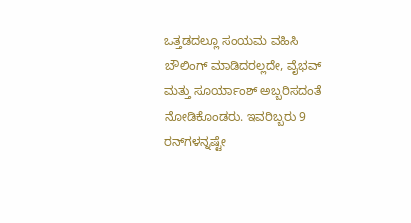ಒತ್ತಡದಲ್ಲೂ ಸಂಯಮ ವಹಿಸಿ ಬೌಲಿಂಗ್‌ ಮಾಡಿದರಲ್ಲದೇ, ವೈಭವ್ ಮತ್ತು ಸೂರ್ಯಾಂಶ್ ಅಬ್ಬರಿಸದಂತೆ ನೋಡಿಕೊಂಡರು. ಇವರಿಬ್ಬರು 9 ರನ್‌ಗಳನ್ನಷ್ಟೇ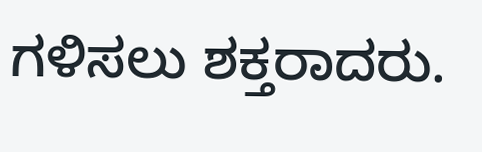ಗಳಿಸಲು ಶಕ್ತರಾದರು.